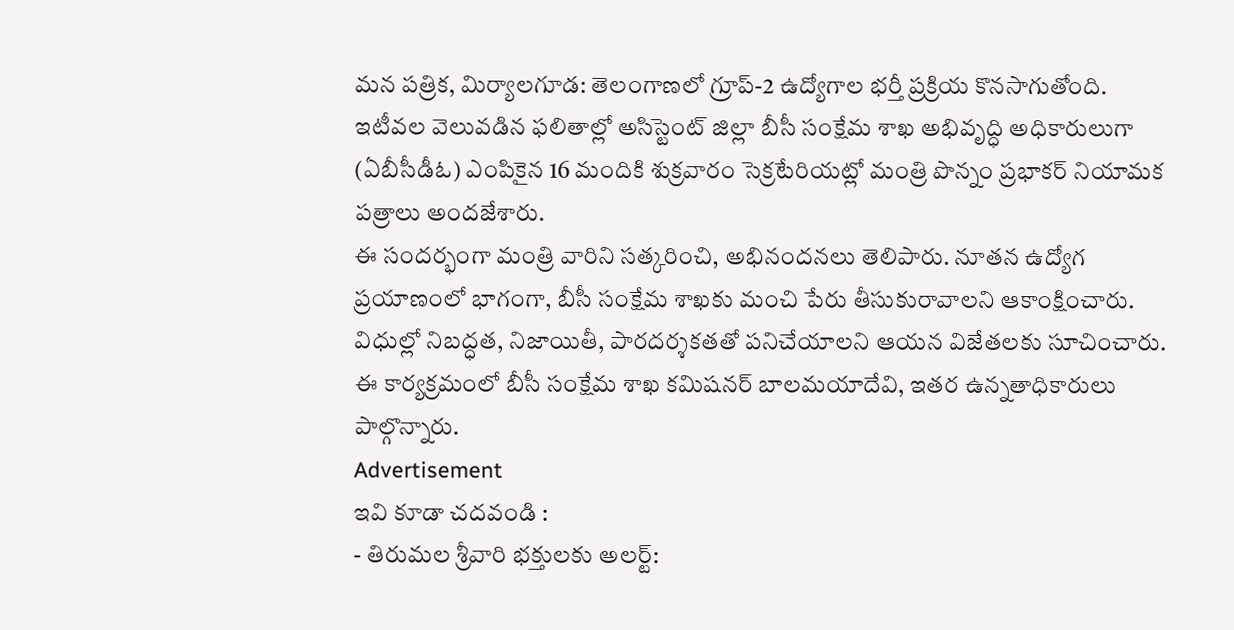మన పత్రిక, మిర్యాలగూడ: తెలంగాణలో గ్రూప్-2 ఉద్యోగాల భర్తీ ప్రక్రియ కొనసాగుతోంది. ఇటీవల వెలువడిన ఫలితాల్లో అసిస్టెంట్ జిల్లా బీసీ సంక్షేమ శాఖ అభివృద్ధి అధికారులుగా (ఏబీసీడీఓ) ఎంపికైన 16 మందికి శుక్రవారం సెక్రటేరియట్లో మంత్రి పొన్నం ప్రభాకర్ నియామక పత్రాలు అందజేశారు.
ఈ సందర్భంగా మంత్రి వారిని సత్కరించి, అభినందనలు తెలిపారు. నూతన ఉద్యోగ ప్రయాణంలో భాగంగా, బీసీ సంక్షేమ శాఖకు మంచి పేరు తీసుకురావాలని ఆకాంక్షించారు. విధుల్లో నిబద్ధత, నిజాయితీ, పారదర్శకతతో పనిచేయాలని ఆయన విజేతలకు సూచించారు. ఈ కార్యక్రమంలో బీసీ సంక్షేమ శాఖ కమిషనర్ బాలమయాదేవి, ఇతర ఉన్నతాధికారులు పాల్గొన్నారు.
Advertisement
ఇవి కూడా చదవండి :
- తిరుమల శ్రీవారి భక్తులకు అలర్ట్: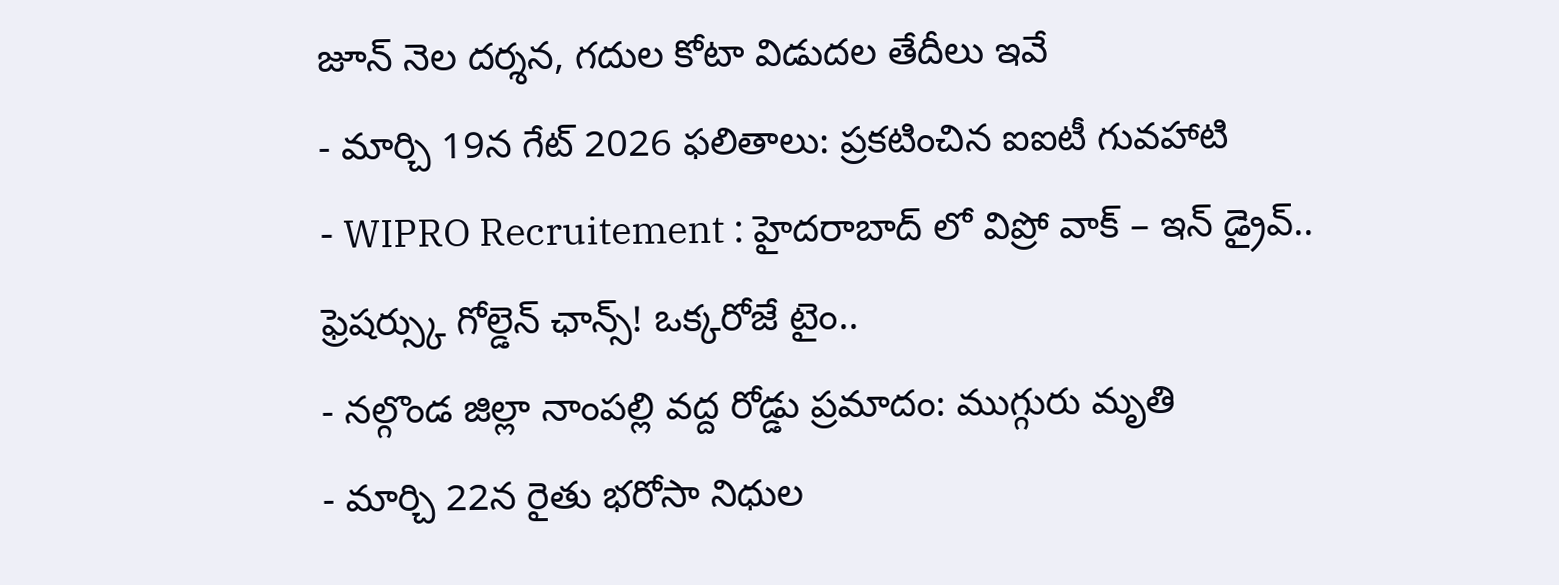జూన్ నెల దర్శన, గదుల కోటా విడుదల తేదీలు ఇవే
- మార్చి 19న గేట్ 2026 ఫలితాలు: ప్రకటించిన ఐఐటీ గువహాటి
- WIPRO Recruitement : హైదరాబాద్ లో విప్రో వాక్ – ఇన్ డ్రైవ్.. ఫ్రెషర్స్కు గోల్డెన్ ఛాన్స్! ఒక్కరోజే టైం..
- నల్గొండ జిల్లా నాంపల్లి వద్ద రోడ్డు ప్రమాదం: ముగ్గురు మృతి
- మార్చి 22న రైతు భరోసా నిధుల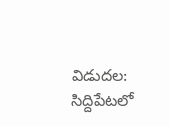విడుదల: సిద్దిపేటలో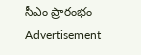సీఎం ప్రారంభం
Advertisement